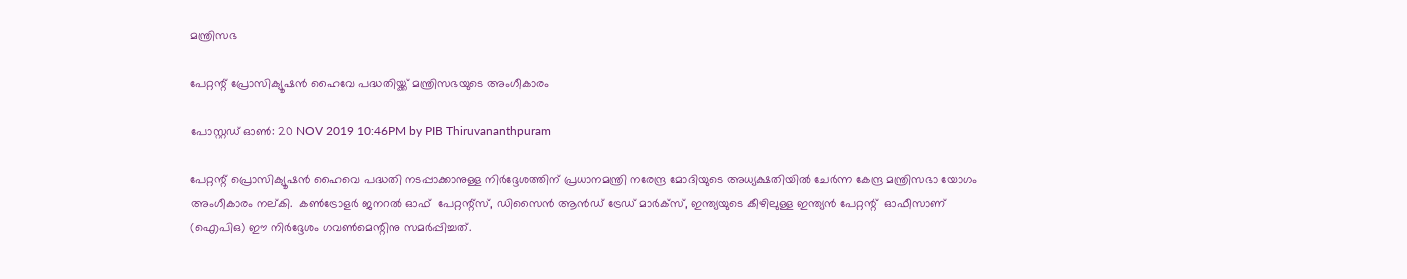മന്ത്രിസഭ

പേറ്റന്റ് പ്രോസിക്യൂഷന്‍ ഹൈവേ പദ്ധതിയ്ക്ക് മന്ത്രിസഭയുടെ അംഗീകാരം

പോസ്റ്റഡ് ഓണ്‍: 20 NOV 2019 10:46PM by PIB Thiruvananthpuram

പേറ്റന്റ് പ്രൊസിക്യൂഷന്‍ ഹൈവെ പദ്ധതി നടപ്പാക്കാനുള്ള നിര്‍ദ്ദേശത്തിന് പ്രധാനമന്ത്രി നരേന്ദ്ര മോദിയുടെ അധ്യക്ഷതിയില്‍ ചേര്‍ന്ന കേന്ദ്ര മന്ത്രിസഭാ യോഗം അംഗീകാരം നല്കി.  കണ്‍ട്രോളര്‍ ജനറല്‍ ഓഫ്  പേറ്റന്റ്സ്, ഡിസൈന്‍ ആന്‍ഡ് ട്രേഡ് മാര്‍ക്സ്, ഇന്ത്യയുടെ കീഴിലുള്ള ഇന്ത്യന്‍ പേറ്റന്റ്  ഓഫീസാണ്  (ഐപിഒ) ഈ നിര്‍ദ്ദേശം ഗവണ്‍മെന്റിനു സമര്‍പ്പിച്ചത്.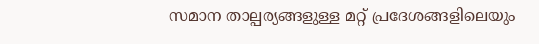സമാന താല്പര്യങ്ങളുള്ള മറ്റ് പ്രദേശങ്ങളിലെയും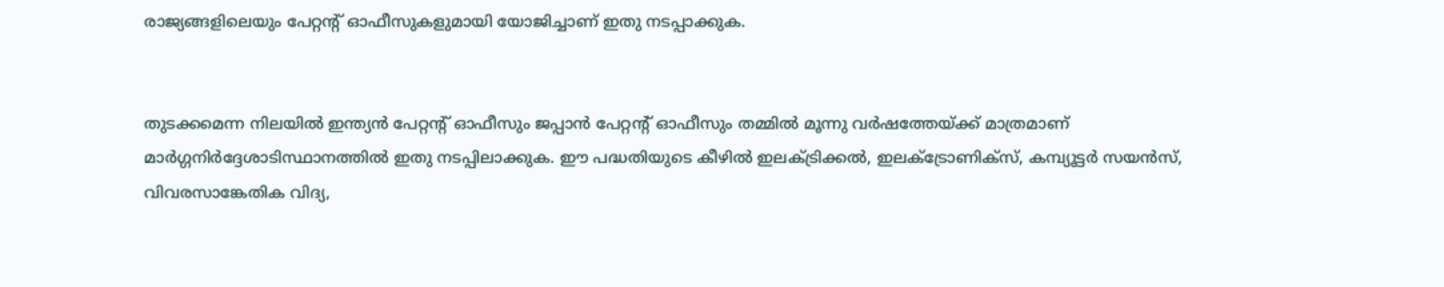രാജ്യങ്ങളിലെയും പേറ്റന്റ് ഓഫീസുകളുമായി യോജിച്ചാണ് ഇതു നടപ്പാക്കുക.


തുടക്കമെന്ന നിലയില്‍ ഇന്ത്യന്‍ പേറ്റന്റ് ഓഫീസും ജപ്പാന്‍ പേറ്റന്റ് ഓഫീസും തമ്മില്‍ മൂന്നു വര്‍ഷത്തേയ്ക്ക് മാത്രമാണ് മാര്‍ഗ്ഗനിര്‍ദ്ദേശാടിസ്ഥാനത്തില്‍ ഇതു നടപ്പിലാക്കുക. ഈ പദ്ധതിയുടെ കീഴില്‍ ഇലക്ട്രിക്കല്‍, ഇലക്ട്രോണിക്സ്, കമ്പ്യൂട്ടര്‍ സയന്‍സ്, വിവരസാങ്കേതിക വിദ്യ,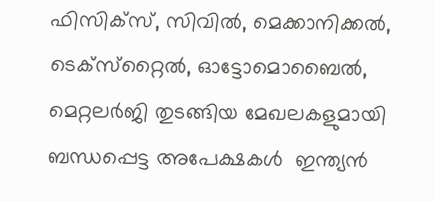ഫിസിക്സ്, സിവില്‍, മെക്കാനിക്കല്‍, ടെക്സ്‌റ്റൈല്‍, ഓട്ടോമൊബൈല്‍, മെറ്റലര്‍ജി തുടങ്ങിയ മേഖലകളുമായി ബന്ധപ്പെട്ട അപേക്ഷകള്‍  ഇന്ത്യന്‍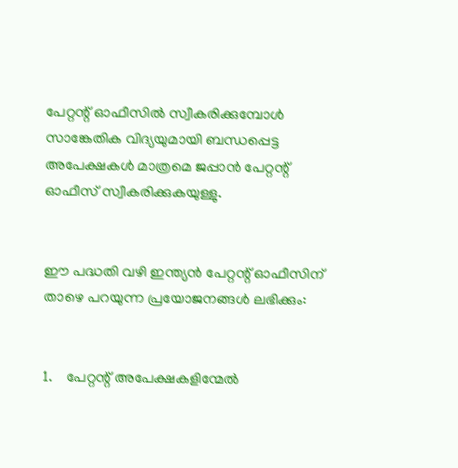പേറ്റന്റ് ഓഫീസില്‍ സ്വീകരിക്കുമ്പോള്‍  സാങ്കേതിക വിദ്യയുമായി ബന്ധപ്പെട്ട അപേക്ഷകള്‍ മാത്രമെ ജപ്പാന്‍ പേറ്റന്റ് ഓഫീസ് സ്വീകരിക്കുകയുള്ളു.


ഈ പദ്ധതി വഴി ഇന്ത്യന്‍ പേറ്റന്റ് ഓഫീസിന് താഴെ പറയുന്ന പ്രയോജനങ്ങള്‍ ലഭിക്കും:


1.    പേറ്റന്റ് അപേക്ഷകളിന്മേല്‍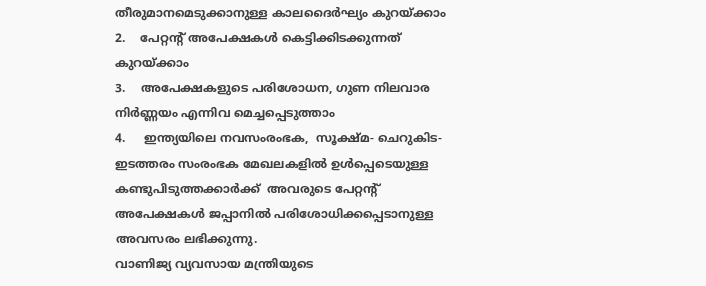തീരുമാനമെടുക്കാനുള്ള കാലദൈര്‍ഘ്യം കുറയ്ക്കാം
2.    പേറ്റന്റ് അപേക്ഷകള്‍ കെട്ടിക്കിടക്കുന്നത് കുറയ്ക്കാം
3.    അപേക്ഷകളുടെ പരിശോധന, ഗുണ നിലവാര നിര്‍ണ്ണയം എന്നിവ മെച്ചപ്പെടുത്താം
4.     ഇന്ത്യയിലെ നവസംരംഭക,  സൂക്ഷ്മ- ചെറുകിട-ഇടത്തരം സംരംഭക മേഖലകളില്‍ ഉള്‍പ്പെടെയുള്ള  കണ്ടുപിടുത്തക്കാര്‍ക്ക്  അവരുടെ പേറ്റന്റ് അപേക്ഷകള്‍ ജപ്പാനില്‍ പരിശോധിക്കപ്പെടാനുള്ള അവസരം ലഭിക്കുന്നു.
വാണിജ്യ വ്യവസായ മന്ത്രിയുടെ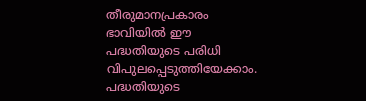തീരുമാനപ്രകാരം ഭാവിയില്‍ ഈ പദ്ധതിയുടെ പരിധി വിപുലപ്പെടുത്തിയേക്കാം.  പദ്ധതിയുടെ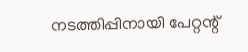നടത്തിപ്പിനായി പേറ്റന്റ്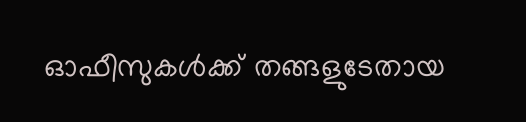ഓഫീസുകള്‍ക്ക് തങ്ങളുടേതായ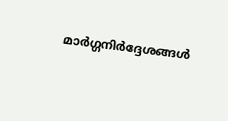മാര്‍ഗ്ഗനിര്‍ദ്ദേശങ്ങള്‍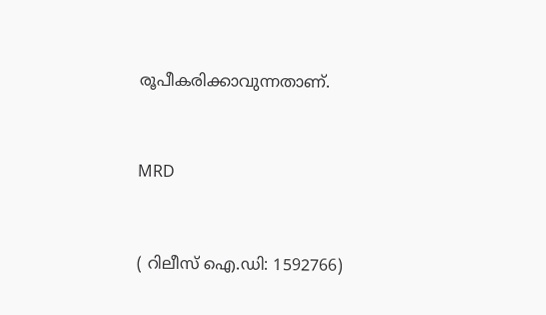രൂപീകരിക്കാവുന്നതാണ്.


MRD


( റിലീസ് ഐ.ഡി: 1592766)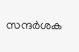സന്ദര്‍ശക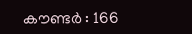കൗണ്ടര്‍ : 166